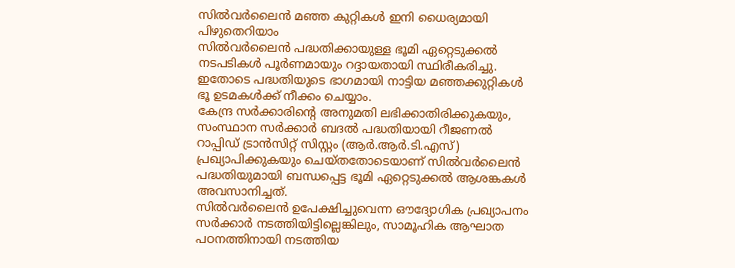സിൽവർലൈൻ മഞ്ഞ കുറ്റികൾ ഇനി ധൈര്യമായി പിഴുതെറിയാം
സിൽവർലൈൻ പദ്ധതിക്കായുള്ള ഭൂമി ഏറ്റെടുക്കൽ നടപടികൾ പൂർണമായും റദ്ദായതായി സ്ഥിരീകരിച്ചു. ഇതോടെ പദ്ധതിയുടെ ഭാഗമായി നാട്ടിയ മഞ്ഞക്കുറ്റികൾ ഭൂ ഉടമകൾക്ക് നീക്കം ചെയ്യാം.
കേന്ദ്ര സർക്കാരിന്റെ അനുമതി ലഭിക്കാതിരിക്കുകയും, സംസ്ഥാന സർക്കാർ ബദൽ പദ്ധതിയായി റീജണൽ റാപ്പിഡ് ട്രാൻസിറ്റ് സിസ്റ്റം (ആർ.ആർ.ടി.എസ്) പ്രഖ്യാപിക്കുകയും ചെയ്തതോടെയാണ് സിൽവർലൈൻ പദ്ധതിയുമായി ബന്ധപ്പെട്ട ഭൂമി ഏറ്റെടുക്കൽ ആശങ്കകൾ അവസാനിച്ചത്.
സിൽവർലൈൻ ഉപേക്ഷിച്ചുവെന്ന ഔദ്യോഗിക പ്രഖ്യാപനം സർക്കാർ നടത്തിയിട്ടില്ലെങ്കിലും, സാമൂഹിക ആഘാത പഠനത്തിനായി നടത്തിയ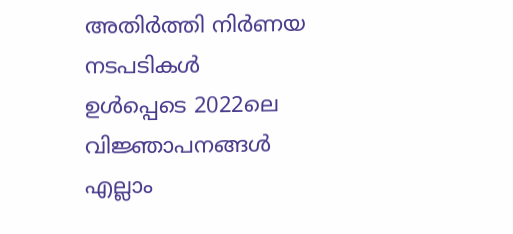അതിർത്തി നിർണയ നടപടികൾ ഉൾപ്പെടെ 2022ലെ വിജ്ഞാപനങ്ങൾ എല്ലാം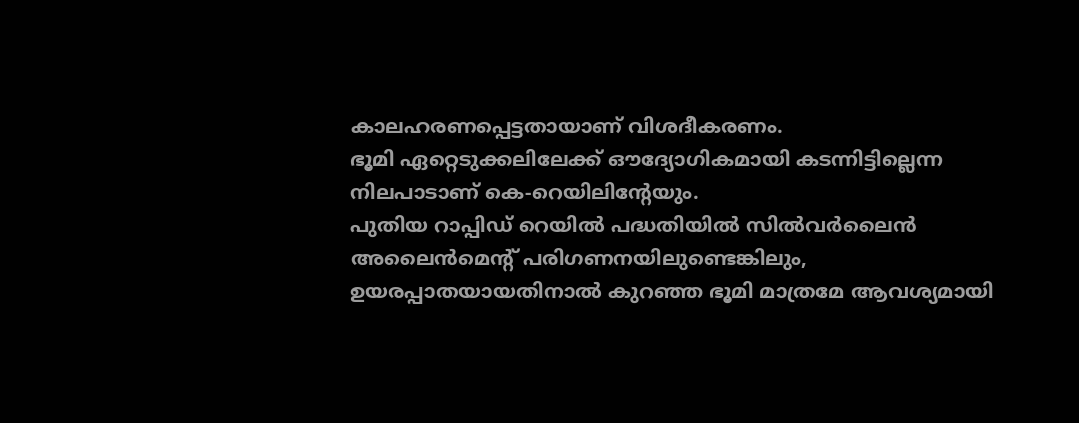കാലഹരണപ്പെട്ടതായാണ് വിശദീകരണം.
ഭൂമി ഏറ്റെടുക്കലിലേക്ക് ഔദ്യോഗികമായി കടന്നിട്ടില്ലെന്ന നിലപാടാണ് കെ-റെയിലിന്റേയും.
പുതിയ റാപ്പിഡ് റെയിൽ പദ്ധതിയിൽ സിൽവർലൈൻ അലൈൻമെന്റ് പരിഗണനയിലുണ്ടെങ്കിലും, ഉയരപ്പാതയായതിനാൽ കുറഞ്ഞ ഭൂമി മാത്രമേ ആവശ്യമായി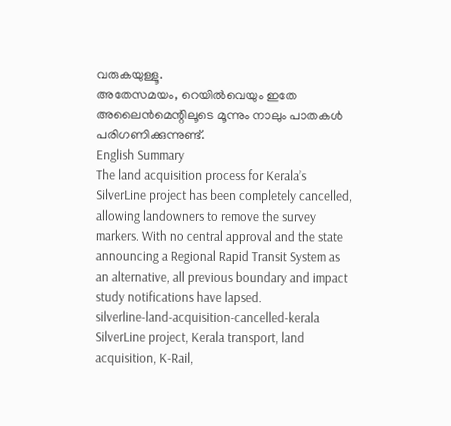വരുകയുള്ളൂ.
അതേസമയം, റെയിൽവെയും ഇതേ അലൈൻമെന്റിലൂടെ മൂന്നും നാലും പാതകൾ പരിഗണിക്കുന്നുണ്ട്.
English Summary
The land acquisition process for Kerala’s SilverLine project has been completely cancelled, allowing landowners to remove the survey markers. With no central approval and the state announcing a Regional Rapid Transit System as an alternative, all previous boundary and impact study notifications have lapsed.
silverline-land-acquisition-cancelled-kerala
SilverLine project, Kerala transport, land acquisition, K-Rail,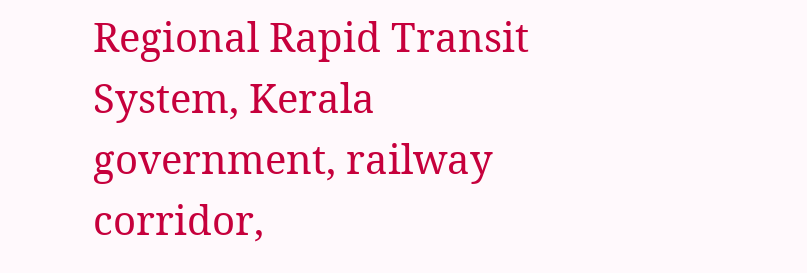Regional Rapid Transit System, Kerala government, railway corridor,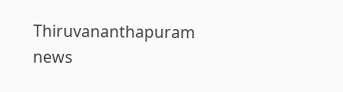Thiruvananthapuram news